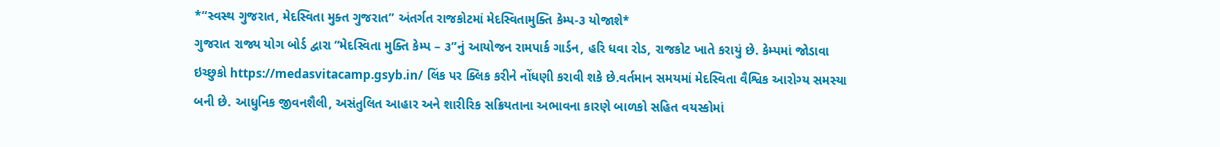*“સ્વસ્થ ગુજરાત, મેદસ્વિતા મુક્ત ગુજરાત” અંતર્ગત રાજકોટમાં મેદસ્વિતામુક્તિ કેમ્પ-૩ યોજાશે*
ગુજરાત રાજ્ય યોગ બોર્ડ દ્વારા “મેદસ્વિતા મુક્તિ કેમ્પ – ૩”નું આયોજન રામપાર્ક ગાર્ડન, હરિ ધવા રોડ, રાજકોટ ખાતે કરાયું છે. કેમ્પમાં જોડાવા ઇચ્છુકો https://medasvitacamp.gsyb.in/ લિંક પર ક્લિક કરીને નોંધણી કરાવી શકે છે.વર્તમાન સમયમાં મેદસ્વિતા વૈશ્વિક આરોગ્ય સમસ્યા બની છે. આધુનિક જીવનશૈલી, અસંતુલિત આહાર અને શારીરિક સક્રિયતાના અભાવના કારણે બાળકો સહિત વયસ્કોમાં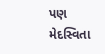પણ મેદસ્વિતા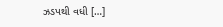ઝડપથી વધી […]